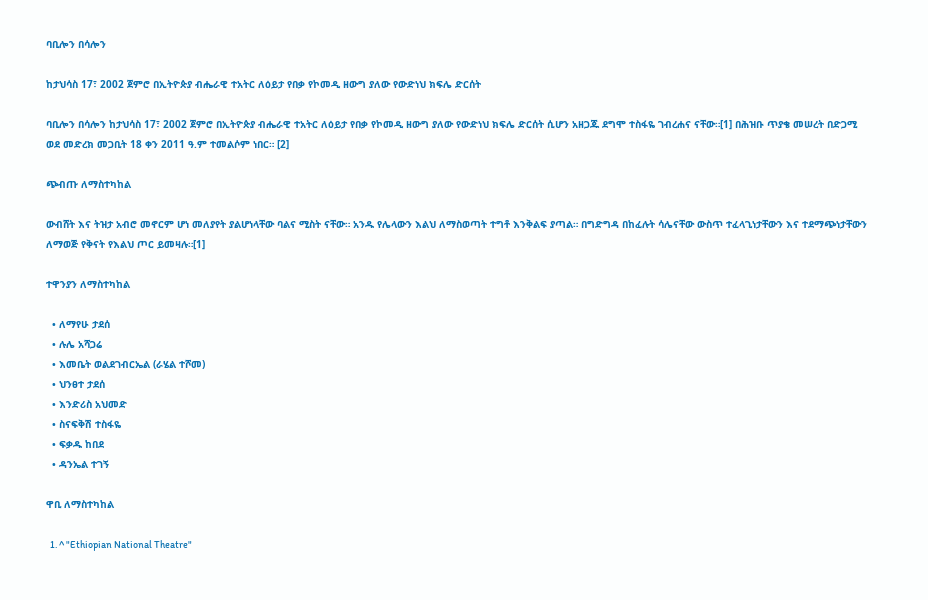ባቢሎን በሳሎን

ከታህሳስ 17፣ 2002 ጀምሮ በኢትዮጵያ ብሔራዊ ተአትር ለዕይታ የበቃ የኮመዲ ዘውግ ያለው የውድነህ ክፍሌ ድርሰት

ባቢሎን በሳሎን ከታህሳስ 17፣ 2002 ጀምሮ በኢትዮጵያ ብሔራዊ ተአትር ለዕይታ የበቃ የኮመዲ ዘውግ ያለው የውድነህ ክፍሌ ድርሰት ሲሆን አዘጋጁ ደግሞ ተስፋዬ ገብረሐና ናቸው።[1] በሕዝቡ ጥያቄ መሠረት በድጋሚ ወደ መድረክ መጋቢት 18 ቀን 2011 ዓ.ም ተመልሶም ነበር። [2]

ጭብጡ ለማስተካከል

ውብሸት እና ትዝታ አብሮ መኖርም ሆነ መለያየት ያልሆነላቸው ባልና ሚስት ናቸው። አንዱ የሌላውን እልህ ለማስወጣት ተግቶ እንቅልፍ ያጣል። በግድግዳ በከፈሉት ሳሌናቸው ውስጥ ተፈላጊነታቸውን እና ተደማጭነታቸውን ለማወጅ የቅናት የእልህ ጦር ይመዛሉ።[1]

ተዋንያን ለማስተካከል

  • ለማየሁ ታደሰ
  • ሉሌ አሻጋሬ
  • እመቤት ወልደገብርኤል (ራሄል ተሾመ)
  • ህንፀተ ታደሰ
  • እንድሪስ አህመድ
  • ስናፍቅሽ ተስፋዬ
  • ፍቃዱ ከበደ
  • ዳንኤል ተገኝ

ዋቢ ለማስተካከል

  1. ^ "Ethiopian National Theatre"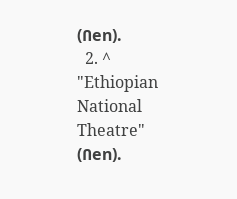(በen).
  2. ^ "Ethiopian National Theatre" (በen).